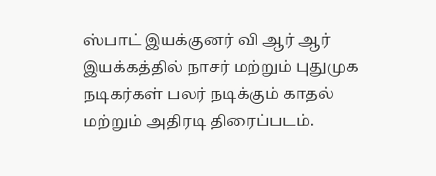ஸ்பாட் இயக்குனர் வி ஆர் ஆர் இயக்கத்தில் நாசர் மற்றும் புதுமுக நடிகர்கள் பலர் நடிக்கும் காதல் மற்றும் அதிரடி திரைப்படம்.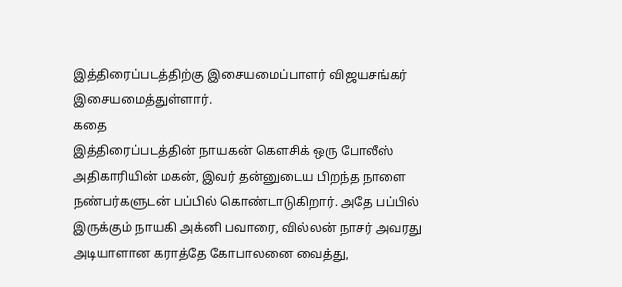இத்திரைப்படத்திற்கு இசையமைப்பாளர் விஜயசங்கர் இசையமைத்துள்ளார்.
கதை
இத்திரைப்படத்தின் நாயகன் கௌசிக் ஒரு போலீஸ் அதிகாரியின் மகன், இவர் தன்னுடைய பிறந்த நாளை நண்பர்களுடன் பப்பில் கொண்டாடுகிறார். அதே பப்பில் இருக்கும் நாயகி அக்னி பவாரை, வில்லன் நாசர் அவரது அடியாளான கராத்தே கோபாலனை வைத்து,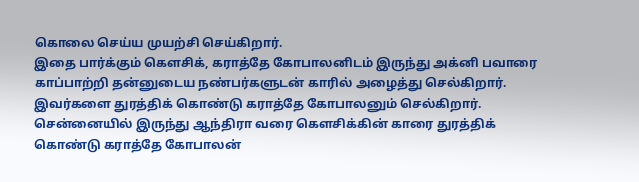கொலை செய்ய முயற்சி செய்கிறார்.
இதை பார்க்கும் கௌசிக், கராத்தே கோபாலனிடம் இருந்து அக்னி பவாரை காப்பாற்றி தன்னுடைய நண்பர்களுடன் காரில் அழைத்து செல்கிறார். இவர்களை துரத்திக் கொண்டு கராத்தே கோபாலனும் செல்கிறார். சென்னையில் இருந்து ஆந்திரா வரை கௌசிக்கின் காரை துரத்திக் கொண்டு கராத்தே கோபாலன்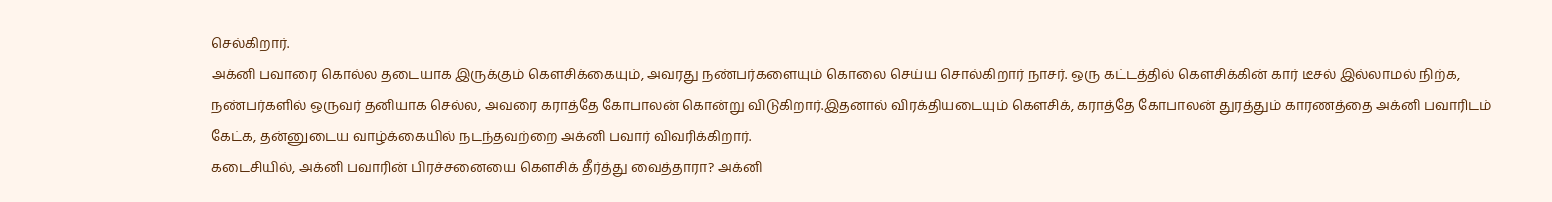செல்கிறார்.
அக்னி பவாரை கொல்ல தடையாக இருக்கும் கௌசிக்கையும், அவரது நண்பர்களையும் கொலை செய்ய சொல்கிறார் நாசர். ஒரு கட்டத்தில் கௌசிக்கின் கார் டீசல் இல்லாமல் நிற்க, நண்பர்களில் ஒருவர் தனியாக செல்ல, அவரை கராத்தே கோபாலன் கொன்று விடுகிறார்.இதனால் விரக்தியடையும் கௌசிக், கராத்தே கோபாலன் துரத்தும் காரணத்தை அக்னி பவாரிடம் கேட்க, தன்னுடைய வாழ்க்கையில் நடந்தவற்றை அக்னி பவார் விவரிக்கிறார்.
கடைசியில், அக்னி பவாரின் பிரச்சனையை கௌசிக் தீர்த்து வைத்தாரா? அக்னி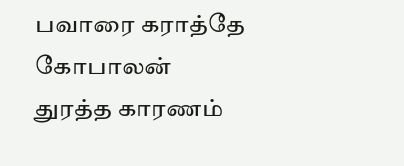பவாரை கராத்தே கோபாலன் துரத்த காரணம்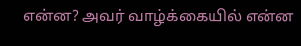என்ன? அவர் வாழ்க்கையில் என்ன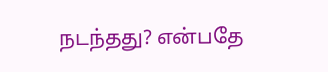நடந்தது? என்பதே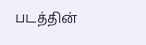படத்தின்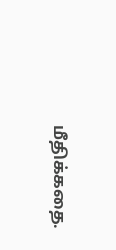மீதிக்கதை.